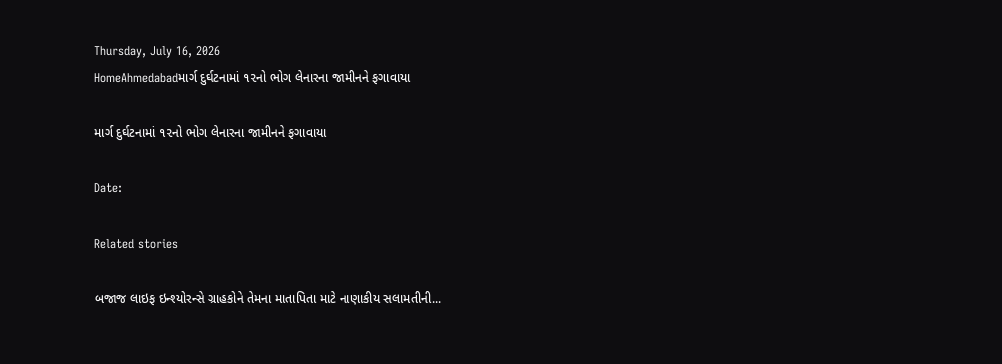Thursday, July 16, 2026
HomeAhmedabadમાર્ગ દુર્ઘટનામાં ૧૨નો ભોગ લેનારના જામીનને ફગાવાયા

માર્ગ દુર્ઘટનામાં ૧૨નો ભોગ લેનારના જામીનને ફગાવાયા

Date:

Related stories

બજાજ લાઇફ ઇન્શ્યોરન્સે ગ્રાહકોને તેમના માતાપિતા માટે નાણાકીય સલામતીની...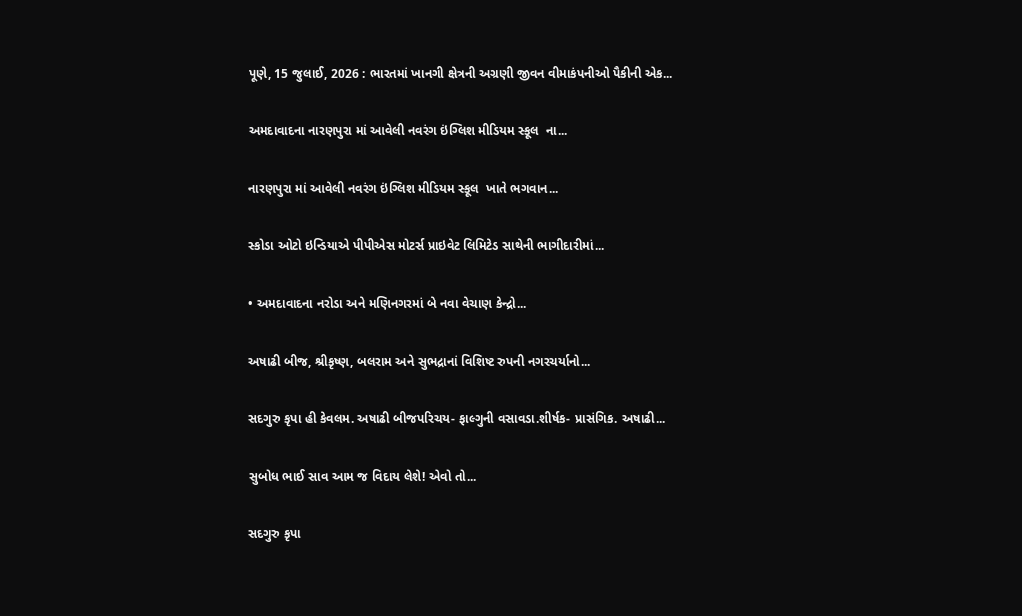પૂણે, 15 જુલાઈ, 2026 : ભારતમાં ખાનગી ક્ષેત્રની અગ્રણી જીવન વીમાકંપનીઓ પૈકીની એક...

અમદાવાદના નારણપુરા માં આવેલી નવરંગ ઇંગ્લિશ મીડિયમ સ્કૂલ  ના...

નારણપુરા માં આવેલી નવરંગ ઇંગ્લિશ મીડિયમ સ્કૂલ  ખાતે ભગવાન...

સ્કોડા ઓટો ઇન્ડિયાએ પીપીએસ મોટર્સ પ્રાઇવેટ લિમિટેડ સાથેની ભાગીદારીમાં...

• અમદાવાદના નરોડા અને મણિનગરમાં બે નવા વેચાણ કેન્દ્રો...

અષાઢી બીજ, શ્રીકૃષ્ણ, બલરામ અને સુભદ્રાનાં વિશિષ્ટ રુપની નગરચર્યાનો...

સદગુરુ કૃપા હી કેવલમ. અષાઢી બીજપરિચય- ફાલ્ગુની વસાવડા.શીર્ષક- પ્રાસંગિક. અષાઢી...

સુબોધ ભાઈ સાવ આમ જ વિદાય લેશે! એવો તો...

સદગુરુ કૃપા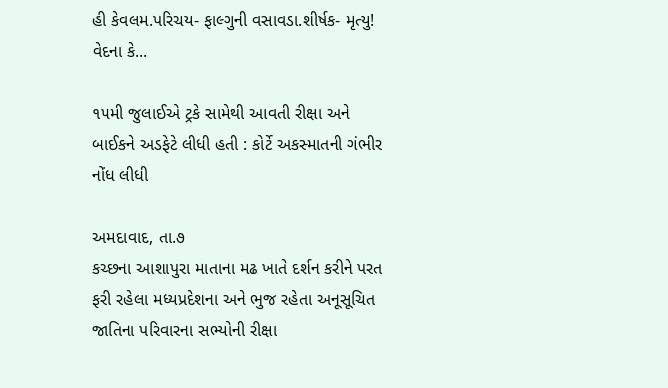હી કેવલમ.પરિચય- ફાલ્ગુની વસાવડા.શીર્ષક- મૃત્યુ! વેદના કે...

૧૫મી જુલાઈએ ટ્રકે સામેથી આવતી રીક્ષા અને બાઈકને અડફેટે લીધી હતી : કોર્ટે અકસ્માતની ગંભીર નોંધ લીધી

અમદાવાદ, તા.૭
કચ્છના આશાપુરા માતાના મઢ ખાતે દર્શન કરીને પરત ફરી રહેલા મધ્યપ્રદેશના અને ભુજ રહેતા અનૂસૂચિત જાતિના પરિવારના સભ્યોની રીક્ષા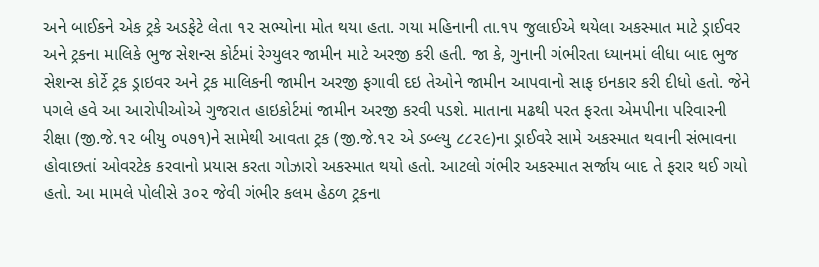અને બાઈકને એક ટ્રકે અડફેટે લેતા ૧૨ સભ્યોના મોત થયા હતા. ગયા મહિનાની તા.૧૫ જુલાઈએ થયેલા અકસ્માત માટે ડ્રાઈવર અને ટ્રકના માલિકે ભુજ સેશન્સ કોર્ટમાં રેગ્યુલર જામીન માટે અરજી કરી હતી. જા કે, ગુનાની ગંભીરતા ધ્યાનમાં લીધા બાદ ભુજ સેશન્સ કોર્ટે ટ્રક ડ્રાઇવર અને ટ્રક માલિકની જામીન અરજી ફગાવી દઇ તેઓને જામીન આપવાનો સાફ ઇનકાર કરી દીધો હતો. જેને પગલે હવે આ આરોપીઓએ ગુજરાત હાઇકોર્ટમાં જામીન અરજી કરવી પડશે. માતાના મઢથી પરત ફરતા એમપીના પરિવારની રીક્ષા (જી.જે.૧૨ બીયુ ૦૫૭૧)ને સામેથી આવતા ટ્રક (જી.જે.૧૨ એ ડબ્લ્યુ ૮૮૨૯)ના ડ્રાઈવરે સામે અકસ્માત થવાની સંભાવના હોવાછતાં ઓવરટેક કરવાનો પ્રયાસ કરતા ગોઝારો અકસ્માત થયો હતો. આટલો ગંભીર અકસ્માત સર્જાય બાદ તે ફરાર થઈ ગયો હતો. આ મામલે પોલીસે ૩૦૨ જેવી ગંભીર કલમ હેઠળ ટ્રકના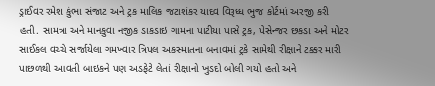ડ્રાઈવર રમેશ કુંભા સંજાટ અને ટ્રક માલિક જટાશંકર યાદવ વિરૂધ્ધ ભુજ કોર્ટમાં અરજી કરી હતી. સામત્રા અને માનકુવા નજીક ડાકડાઇ ગામના પાટીયા પાસે ટ્રક, પેસેન્જર છકડા અને મોટર સાઈકલ વચ્ચે સર્જાયેલા ગમખ્વાર ત્રિપલ અકસ્માતના બનાવમાં ટ્રકે સામેથી રીક્ષાને ટક્કર મારી પાછળથી આવતી બાઇકને પણ અડફેટે લેતાં રીક્ષાનો ખુડદો બોલી ગયો હતો અને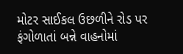મોટર સાઈકલ ઉછળીને રોડ પર ફંગોળાતાં બન્ને વાહનોમાં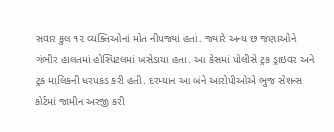સવાર કુલ ૧૨ વ્યક્તિઓનાં મોત નીપજ્યાં હતાં. જ્યારે અન્ય છ જણાઓને ગંભીર હાલતમાં હોસ્પિટલમાં ખસેડાયા હતા. આ કેસમાં પોલીસે ટ્રક ડ્રાઇવર અને ટ્રક માલિકની ધરપકડ કરી હતી. દરમ્યાન આ બંને આરોપીઓએ ભુજ સેશન્સ કોર્ટમાં જામીન અરજી કરી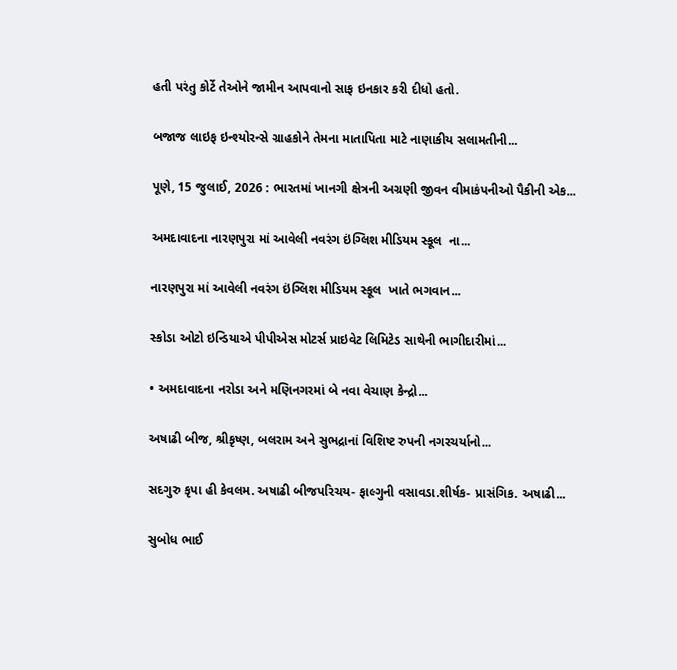હતી પરંતુ કોર્ટે તેઓને જામીન આપવાનો સાફ ઇનકાર કરી દીધો હતો.

બજાજ લાઇફ ઇન્શ્યોરન્સે ગ્રાહકોને તેમના માતાપિતા માટે નાણાકીય સલામતીની...

પૂણે, 15 જુલાઈ, 2026 : ભારતમાં ખાનગી ક્ષેત્રની અગ્રણી જીવન વીમાકંપનીઓ પૈકીની એક...

અમદાવાદના નારણપુરા માં આવેલી નવરંગ ઇંગ્લિશ મીડિયમ સ્કૂલ  ના...

નારણપુરા માં આવેલી નવરંગ ઇંગ્લિશ મીડિયમ સ્કૂલ  ખાતે ભગવાન...

સ્કોડા ઓટો ઇન્ડિયાએ પીપીએસ મોટર્સ પ્રાઇવેટ લિમિટેડ સાથેની ભાગીદારીમાં...

• અમદાવાદના નરોડા અને મણિનગરમાં બે નવા વેચાણ કેન્દ્રો...

અષાઢી બીજ, શ્રીકૃષ્ણ, બલરામ અને સુભદ્રાનાં વિશિષ્ટ રુપની નગરચર્યાનો...

સદગુરુ કૃપા હી કેવલમ. અષાઢી બીજપરિચય- ફાલ્ગુની વસાવડા.શીર્ષક- પ્રાસંગિક. અષાઢી...

સુબોધ ભાઈ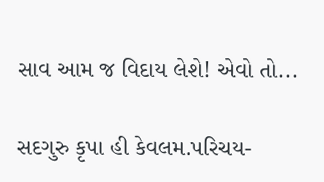સાવ આમ જ વિદાય લેશે! એવો તો...

સદગુરુ કૃપા હી કેવલમ.પરિચય-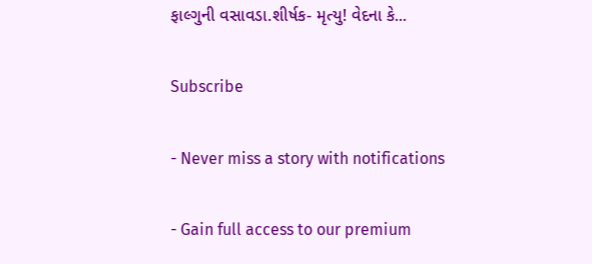ફાલ્ગુની વસાવડા.શીર્ષક- મૃત્યુ! વેદના કે...

Subscribe

- Never miss a story with notifications

- Gain full access to our premium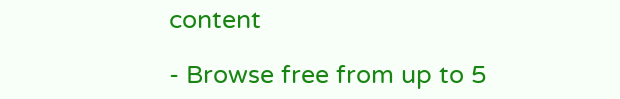content

- Browse free from up to 5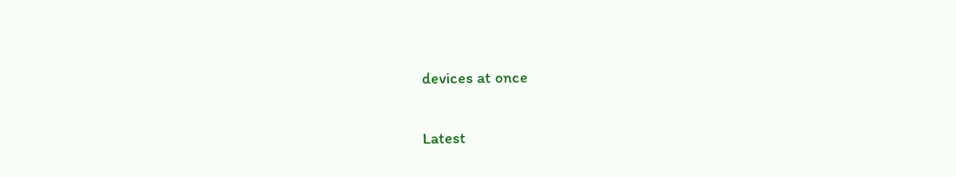devices at once

Latest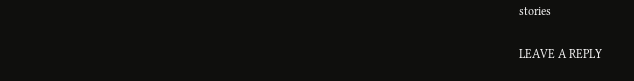stories

LEAVE A REPLY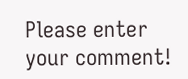Please enter your comment!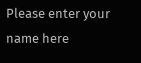Please enter your name here